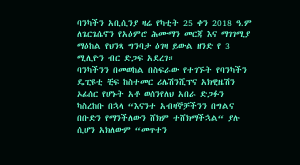ባንካችን አቢሲንያ ዛሬ የካቲት 25 ቀን 2018 ዓ.ም ለጌርጌሴኖን የአዕምሮ ሕሙማን መርጃ እና ማገገሚያ ማዕከል የህንጻ ግንባታ ዕገዛ ይውል ዘንድ የ 3 ሚሊዮን ብር ድጋፍ አደረገ።
ባንካችንን በመወከል በስፍራው የተገኙት የባንካችን ዴፒዩቲ ቺፍ ከስተመር ሪሌሽንሺፕና አክዊዜሽን ኦፊሰር የሆኑት አቶ ወሰንየለህ አበራ ድጋፉን ካስረከቡ በኋላ “እናንተ አብዛኞቻችንን በግልና በቡድን የማንችለውን ሸክም ተሸክማችኋል“ ያሉ ሲሆን አክለውም “መጥተን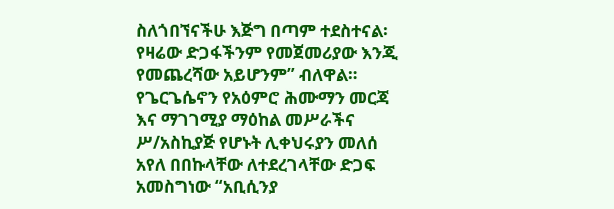ስለጎበኘናችሁ እጅግ በጣም ተደስተናል፡ የዛሬው ድጋፋችንም የመጀመሪያው እንጂ የመጨረሻው አይሆንም” ብለዋል።
የጌርጌሴኖን የአዕምሮ ሕሙማን መርጃ እና ማገገሚያ ማዕከል መሥራችና ሥ/አስኪያጅ የሆኑት ሊቀህሩያን መለሰ አየለ በበኩላቸው ለተደረገላቸው ድጋፍ አመስግነው “አቢሲንያ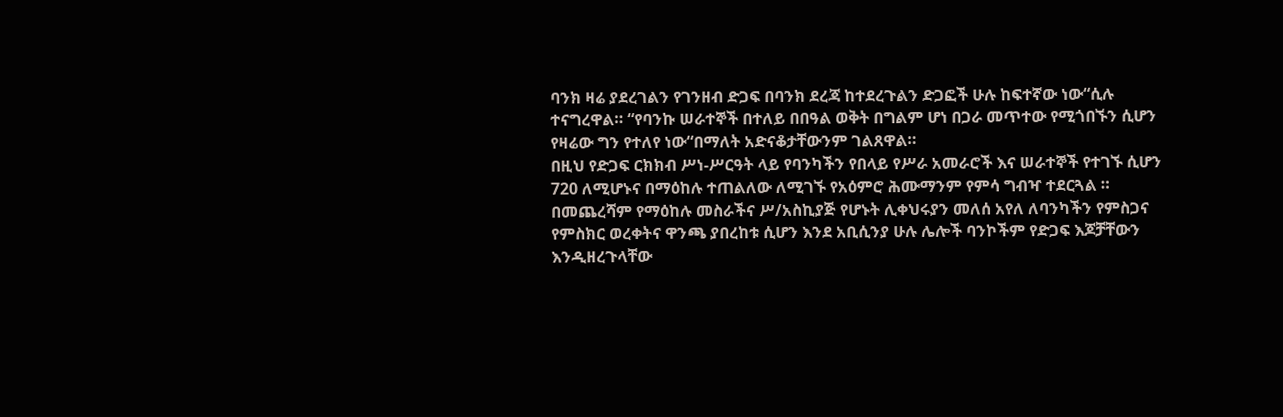ባንክ ዛሬ ያደረገልን የገንዘብ ድጋፍ በባንክ ደረጃ ከተደረጉልን ድጋፎች ሁሉ ከፍተኛው ነው“ሲሉ ተናግረዋል። “የባንኩ ሠራተኞች በተለይ በበዓል ወቅት በግልም ሆነ በጋራ መጥተው የሚጎበኙን ሲሆን የዛሬው ግን የተለየ ነው“በማለት አድናቆታቸውንም ገልጸዋል።
በዚህ የድጋፍ ርክክብ ሥነ-ሥርዓት ላይ የባንካችን የበላይ የሥራ አመራሮች እና ሠራተኞች የተገኙ ሲሆን 720 ለሚሆኑና በማዕከሉ ተጠልለው ለሚገኙ የአዕምሮ ሕሙማንም የምሳ ግብዣ ተደርጓል ።
በመጨረሻም የማዕከሉ መስራችና ሥ/አስኪያጅ የሆኑት ሊቀህሩያን መለሰ አየለ ለባንካችን የምስጋና የምስክር ወረቀትና ዋንጫ ያበረከቱ ሲሆን እንደ አቢሲንያ ሁሉ ሌሎች ባንኮችም የድጋፍ እጆቻቸውን እንዲዘረጉላቸው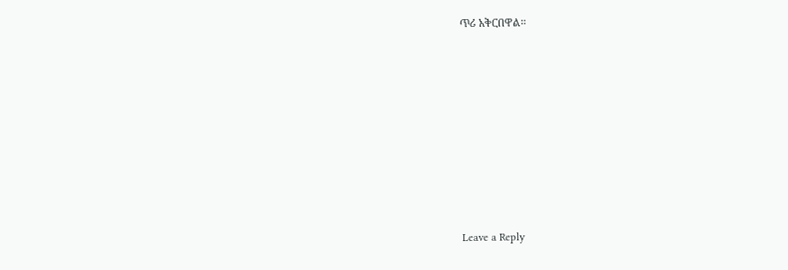ጥሪ አቅርበዋል።








Leave a Reply